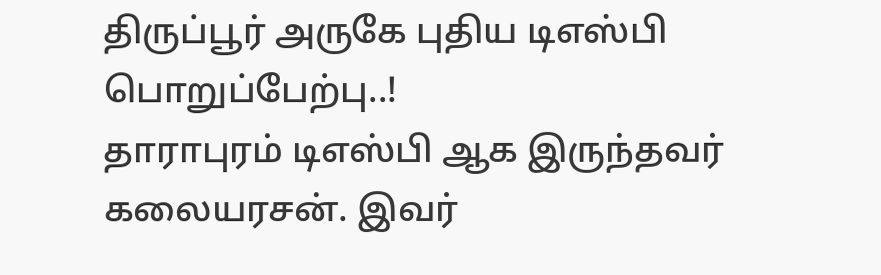திருப்பூர் அருகே புதிய டிஎஸ்பி பொறுப்பேற்பு..!
தாராபுரம் டிஎஸ்பி ஆக இருந்தவர் கலையரசன். இவர்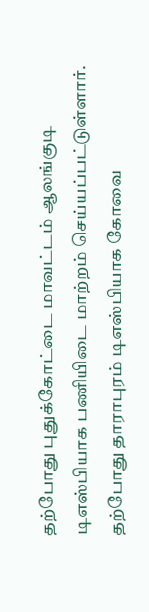தற்போது புதுக்கோட்டை மாவட்டம் ஆலங்குடி டிஎஸ்பியாக பணியிடை மாற்றம் செய்யப்பட்டுள்ளார். தற்போது தாராபுரம் டிஎஸ்பியாக கோவை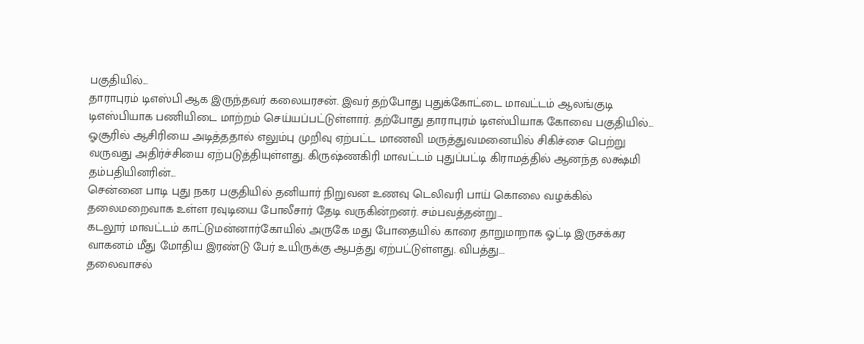பகுதியில்...
தாராபுரம் டிஎஸ்பி ஆக இருந்தவர் கலையரசன். இவர் தற்போது புதுக்கோட்டை மாவட்டம் ஆலங்குடி டிஎஸ்பியாக பணியிடை மாற்றம் செய்யப்பட்டுள்ளார். தற்போது தாராபுரம் டிஎஸ்பியாக கோவை பகுதியில்...
ஓசூரில் ஆசிரியை அடித்ததால் எலும்பு முறிவு ஏற்பட்ட மாணவி மருத்துவமனையில் சிகிச்சை பெற்று வருவது அதிர்ச்சியை ஏற்படுத்தியுள்ளது. கிருஷ்ணகிரி மாவட்டம் புதுப்பட்டி கிராமத்தில் ஆனந்த லக்ஷ்மி தம்பதியினரின்...
சென்னை பாடி புது நகர பகுதியில் தனியார் நிறுவன உணவு டெலிவரி பாய் கொலை வழக்கில் தலைமறைவாக உள்ள ரவுடியை போலீசார் தேடி வருகின்றனர். சம்பவத்தன்று...
கடலூர் மாவட்டம் காட்டுமன்னார்கோயில் அருகே மது போதையில் காரை தாறுமாறாக ஓட்டி இருசக்கர வாகனம் மீது மோதிய இரண்டு பேர் உயிருக்கு ஆபத்து ஏற்பட்டுள்ளது. விபத்து...
தலைவாசல்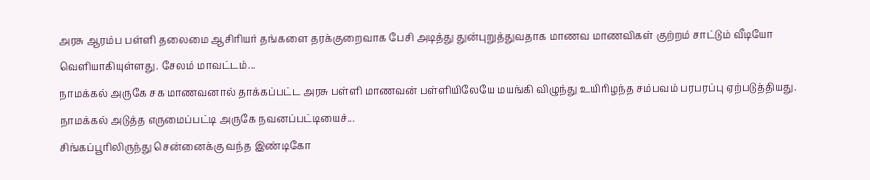அரசு ஆரம்ப பள்ளி தலைமை ஆசிரியர் தங்களை தரக்குறைவாக பேசி அடித்து துன்புறுத்துவதாக மாணவ மாணவிகள் குற்றம் சாட்டும் வீடியோ வெளியாகியுள்ளது. சேலம் மாவட்டம்...
நாமக்கல் அருகே சக மாணவனால் தாக்கப்பட்ட அரசு பள்ளி மாணவன் பள்ளியிலேயே மயங்கி விழுந்து உயிரிழந்த சம்பவம் பரபரப்பு ஏற்படுத்தியது. நாமக்கல் அடுத்த எருமைப்பட்டி அருகே நவனப்பட்டியைச்...
சிங்கப்பூரிலிருந்து சென்னைக்கு வந்த இண்டிகோ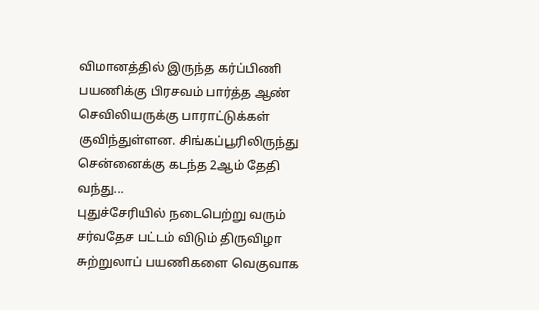விமானத்தில் இருந்த கர்ப்பிணி பயணிக்கு பிரசவம் பார்த்த ஆண் செவிலியருக்கு பாராட்டுக்கள் குவிந்துள்ளன. சிங்கப்பூரிலிருந்து சென்னைக்கு கடந்த 2ஆம் தேதி வந்து...
புதுச்சேரியில் நடைபெற்று வரும் சர்வதேச பட்டம் விடும் திருவிழா சுற்றுலாப் பயணிகளை வெகுவாக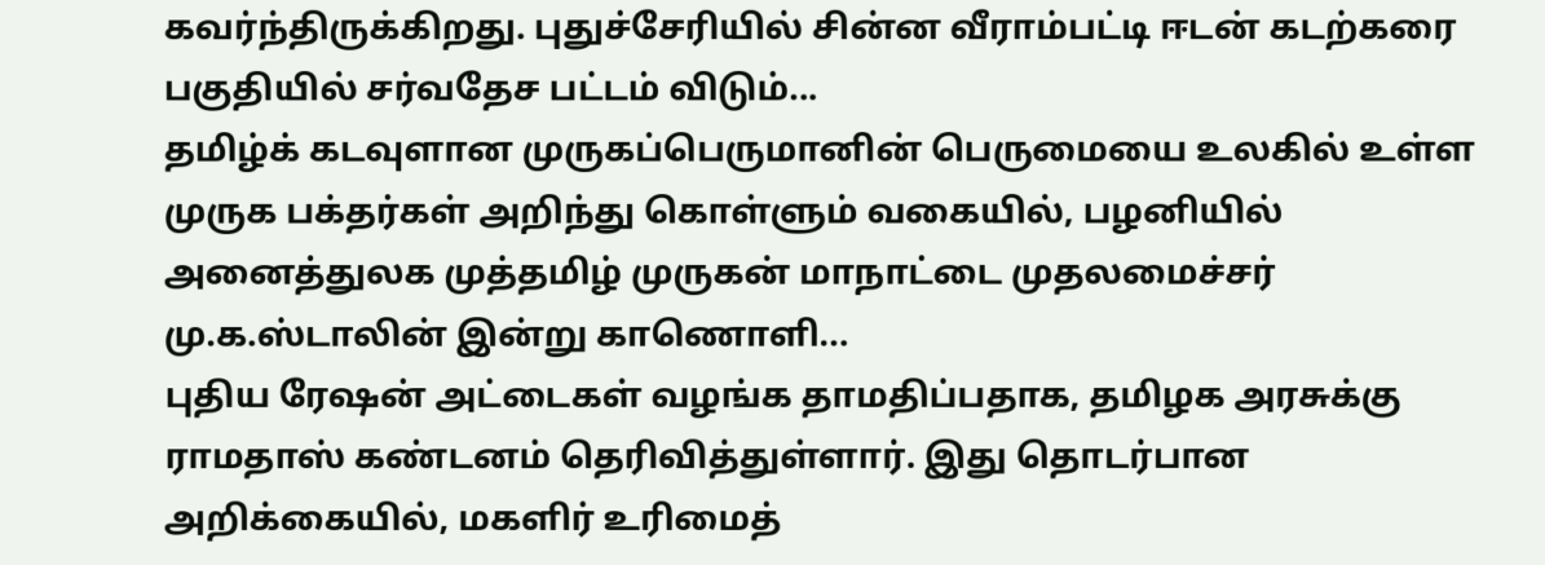கவர்ந்திருக்கிறது. புதுச்சேரியில் சின்ன வீராம்பட்டி ஈடன் கடற்கரை பகுதியில் சர்வதேச பட்டம் விடும்...
தமிழ்க் கடவுளான முருகப்பெருமானின் பெருமையை உலகில் உள்ள முருக பக்தர்கள் அறிந்து கொள்ளும் வகையில், பழனியில் அனைத்துலக முத்தமிழ் முருகன் மாநாட்டை முதலமைச்சர் மு.க.ஸ்டாலின் இன்று காணொளி...
புதிய ரேஷன் அட்டைகள் வழங்க தாமதிப்பதாக, தமிழக அரசுக்கு ராமதாஸ் கண்டனம் தெரிவித்துள்ளார். இது தொடர்பான அறிக்கையில், மகளிர் உரிமைத்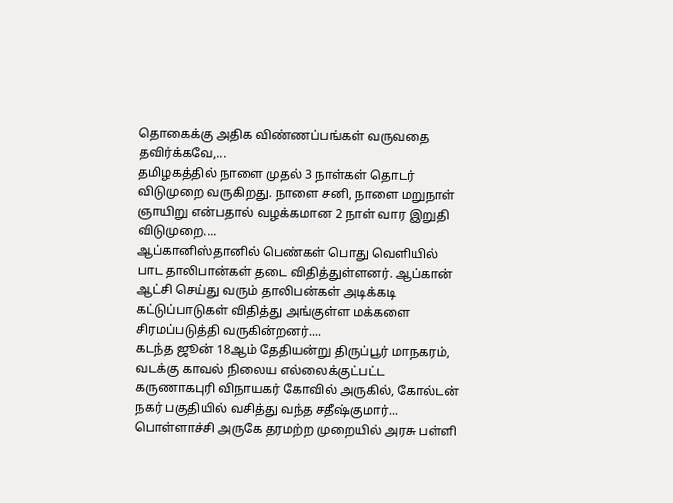தொகைக்கு அதிக விண்ணப்பங்கள் வருவதை தவிர்க்கவே,...
தமிழகத்தில் நாளை முதல் 3 நாள்கள் தொடர் விடுமுறை வருகிறது. நாளை சனி, நாளை மறுநாள் ஞாயிறு என்பதால் வழக்கமான 2 நாள் வார இறுதி விடுமுறை....
ஆப்கானிஸ்தானில் பெண்கள் பொது வெளியில் பாட தாலிபான்கள் தடை விதித்துள்ளனர். ஆப்கான் ஆட்சி செய்து வரும் தாலிபன்கள் அடிக்கடி கட்டுப்பாடுகள் விதித்து அங்குள்ள மக்களை சிரமப்படுத்தி வருகின்றனர்....
கடந்த ஜூன் 18ஆம் தேதியன்று திருப்பூர் மாநகரம், வடக்கு காவல் நிலைய எல்லைக்குட்பட்ட கருணாகபுரி விநாயகர் கோவில் அருகில், கோல்டன் நகர் பகுதியில் வசித்து வந்த சதீஷ்குமார்...
பொள்ளாச்சி அருகே தரமற்ற முறையில் அரசு பள்ளி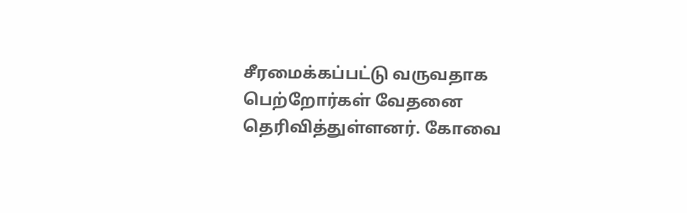சீரமைக்கப்பட்டு வருவதாக பெற்றோர்கள் வேதனை தெரிவித்துள்ளனர். கோவை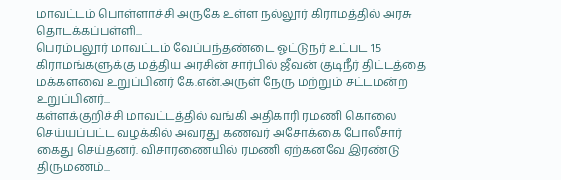மாவட்டம் பொள்ளாச்சி அருகே உள்ள நல்லூர் கிராமத்தில் அரசு தொடக்கப்பள்ளி...
பெரம்பலூர் மாவட்டம் வேப்பந்தண்டை ஓட்டுநர் உட்பட 15 கிராமங்களுக்கு மத்திய அரசின் சார்பில் ஜீவன் குடிநீர் திட்டத்தை மக்களவை உறுப்பினர் கே.என்.அருள் நேரு மற்றும் சட்டமன்ற உறுப்பினர்...
கள்ளக்குறிச்சி மாவட்டத்தில் வங்கி அதிகாரி ரமணி கொலை செய்யப்பட்ட வழக்கில் அவரது கணவர் அசோக்கை போலீசார் கைது செய்தனர். விசாரணையில் ரமணி ஏற்கனவே இரண்டு திருமணம்...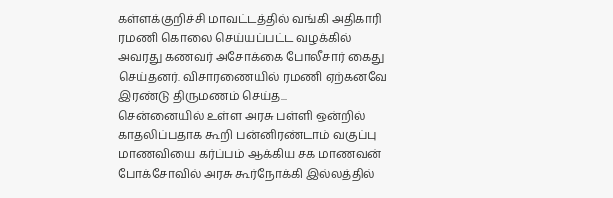கள்ளக்குறிச்சி மாவட்டத்தில் வங்கி அதிகாரி ரமணி கொலை செய்யப்பட்ட வழக்கில் அவரது கணவர் அசோக்கை போலீசார் கைது செய்தனர். விசாரணையில் ரமணி ஏற்கனவே இரண்டு திருமணம் செய்த...
சென்னையில் உள்ள அரசு பள்ளி ஒன்றில் காதலிப்பதாக கூறி பன்னிரண்டாம் வகுப்பு மாணவியை கர்ப்பம் ஆக்கிய சக மாணவன் போக்சோவில் அரசு கூர்நோக்கி இல்லத்தில்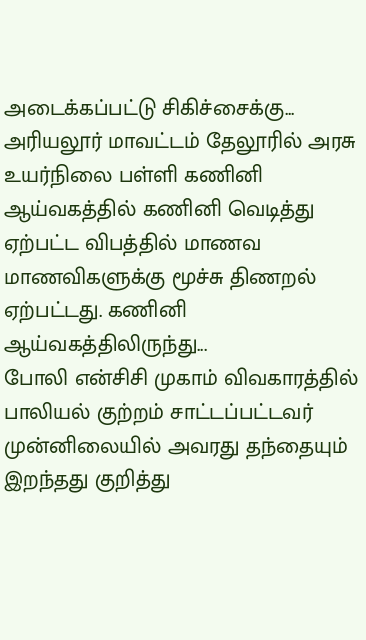அடைக்கப்பட்டு சிகிச்சைக்கு...
அரியலூர் மாவட்டம் தேலூரில் அரசு உயர்நிலை பள்ளி கணினி ஆய்வகத்தில் கணினி வெடித்து ஏற்பட்ட விபத்தில் மாணவ மாணவிகளுக்கு மூச்சு திணறல் ஏற்பட்டது. கணினி ஆய்வகத்திலிருந்து...
போலி என்சிசி முகாம் விவகாரத்தில் பாலியல் குற்றம் சாட்டப்பட்டவர் முன்னிலையில் அவரது தந்தையும் இறந்தது குறித்து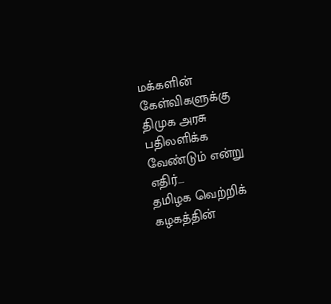மக்களின் கேள்விகளுக்கு திமுக அரசு பதிலளிக்க வேண்டும் என்று எதிர்...
தமிழக வெற்றிக் கழகத்தின்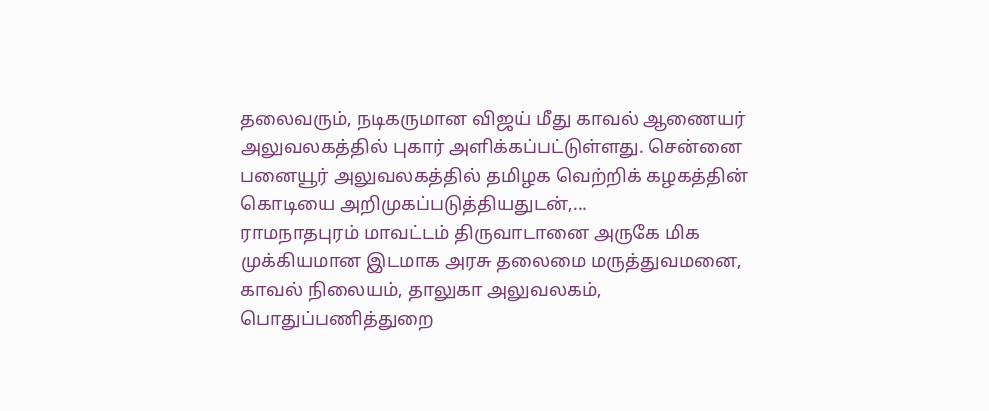தலைவரும், நடிகருமான விஜய் மீது காவல் ஆணையர் அலுவலகத்தில் புகார் அளிக்கப்பட்டுள்ளது. சென்னை பனையூர் அலுவலகத்தில் தமிழக வெற்றிக் கழகத்தின் கொடியை அறிமுகப்படுத்தியதுடன்,...
ராமநாதபுரம் மாவட்டம் திருவாடானை அருகே மிக முக்கியமான இடமாக அரசு தலைமை மருத்துவமனை, காவல் நிலையம், தாலுகா அலுவலகம், பொதுப்பணித்துறை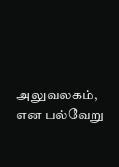அலுவலகம், என பல்வேறு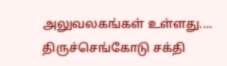அலுவலகங்கள் உள்ளது....
திருச்செங்கோடு சக்தி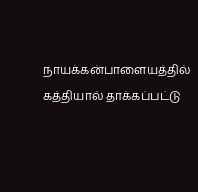நாயக்கன்பாளையத்தில் கத்தியால் தாக்கப்பட்டு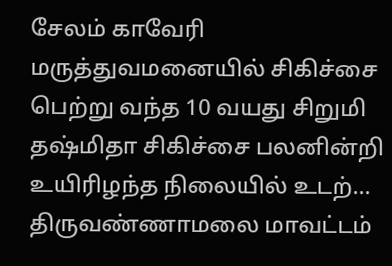சேலம் காவேரி மருத்துவமனையில் சிகிச்சை பெற்று வந்த 10 வயது சிறுமி தஷ்மிதா சிகிச்சை பலனின்றி உயிரிழந்த நிலையில் உடற்...
திருவண்ணாமலை மாவட்டம்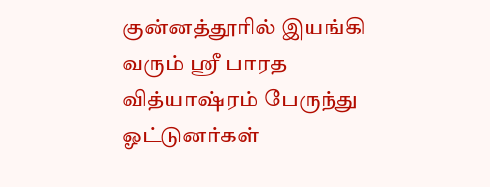குன்னத்தூரில் இயங்கி வரும் ஸ்ரீ பாரத வித்யாஷ்ரம் பேருந்து ஓட்டுனர்கள்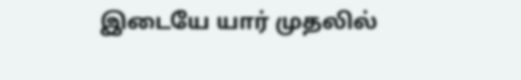இடையே யார் முதலில்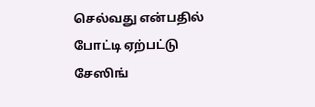செல்வது என்பதில் போட்டி ஏற்பட்டு சேஸிங்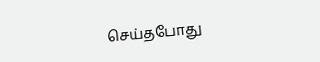செய்தபோது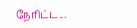நேரிட்ட...